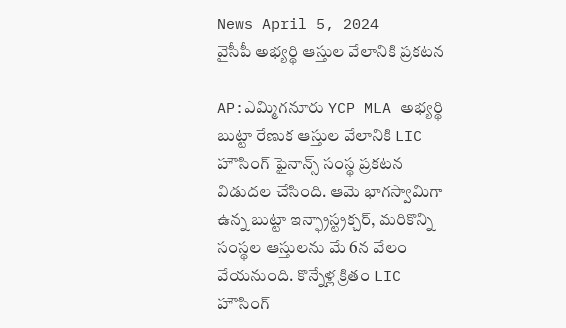News April 5, 2024
వైసీపీ అభ్యర్థి ఆస్తుల వేలానికి ప్రకటన

AP:ఎమ్మిగనూరు YCP MLA అభ్యర్థి బుట్టా రేణుక ఆస్తుల వేలానికి LIC హౌసింగ్ ఫైనాన్స్ సంస్థ ప్రకటన విడుదల చేసింది. ఆమె భాగస్వామిగా ఉన్న బుట్టా ఇన్ఫ్రాస్ట్రక్చర్, మరికొన్ని సంస్థల ఆస్తులను మే 6న వేలం వేయనుంది. కొన్నేళ్ల క్రితం LIC హౌసింగ్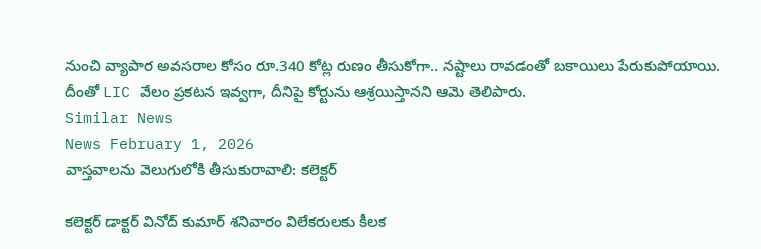నుంచి వ్యాపార అవసరాల కోసం రూ.340 కోట్ల రుణం తీసుకోగా.. నష్టాలు రావడంతో బకాయిలు పేరుకుపోయాయి. దీంతో LIC వేలం ప్రకటన ఇవ్వగా, దీనిపై కోర్టును ఆశ్రయిస్తానని ఆమె తెలిపారు.
Similar News
News February 1, 2026
వాస్తవాలను వెలుగులోకి తీసుకురావాలి: కలెక్టర్

కలెక్టర్ డాక్టర్ వినోద్ కుమార్ శనివారం విలేకరులకు కీలక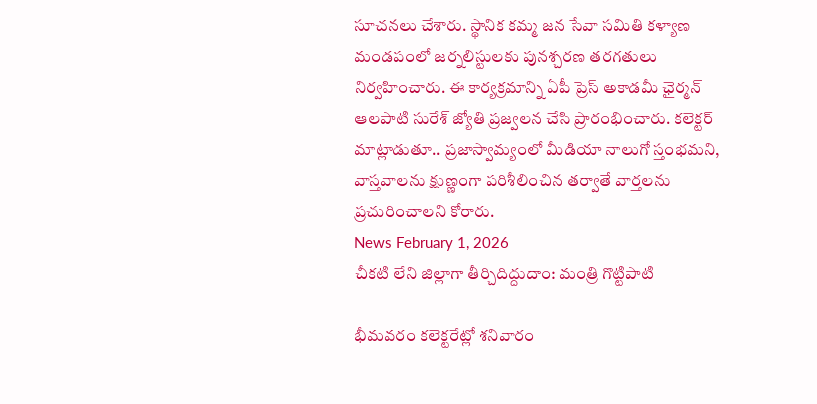సూచనలు చేశారు. స్థానిక కమ్మ జన సేవా సమితి కళ్యాణ మండపంలో జర్నలిస్టులకు పునశ్చరణ తరగతులు నిర్వహించారు. ఈ కార్యక్రమాన్ని ఏపీ ప్రెస్ అకాడమీ ఛైర్మన్ ఆలపాటి సురేశ్ జ్యోతి ప్రజ్వలన చేసి ప్రారంభించారు. కలెక్టర్ మాట్లాడుతూ.. ప్రజాస్వామ్యంలో మీడియా నాలుగో స్తంభమని, వాస్తవాలను క్షుణ్ణంగా పరిశీలించిన తర్వాతే వార్తలను ప్రచురించాలని కోరారు.
News February 1, 2026
చీకటి లేని జిల్లాగా తీర్చిదిద్దుదాం: మంత్రి గొట్టిపాటి

భీమవరం కలెక్టరేట్లో శనివారం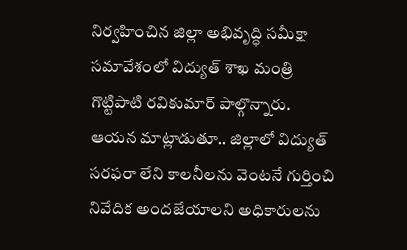నిర్వహించిన జిల్లా అభివృద్ధి సమీక్షా సమావేశంలో విద్యుత్ శాఖ మంత్రి గొట్టిపాటి రవికుమార్ పాల్గొన్నారు. ఆయన మాట్లాడుతూ.. జిల్లాలో విద్యుత్ సరఫరా లేని కాలనీలను వెంటనే గుర్తించి నివేదిక అందజేయాలని అధికారులను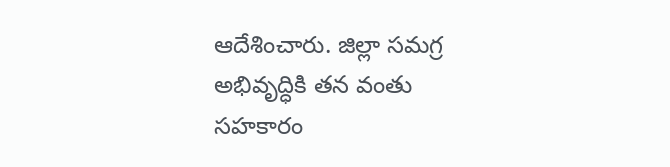ఆదేశించారు. జిల్లా సమగ్ర అభివృద్ధికి తన వంతు సహకారం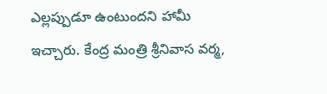ఎల్లప్పుడూ ఉంటుందని హామీ ఇచ్చారు. కేంద్ర మంత్రి శ్రీనివాస వర్మ,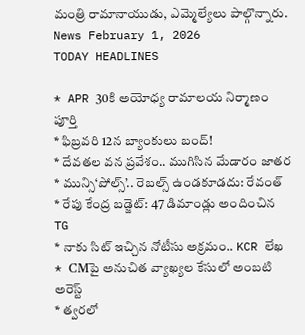మంత్రి రామానాయుడు, ఎమ్మెల్యేలు పాల్గొన్నారు.
News February 1, 2026
TODAY HEADLINES

* APR 30కి అయోధ్య రామాలయ నిర్మాణం పూర్తి
* ఫిబ్రవరి 12న బ్యాంకులు బంద్!
* దేవతల వన ప్రవేశం.. ముగిసిన మేడారం జాతర
* మున్సి‘పోల్స్’.. రెబల్స్ ఉండకూడదు: రేవంత్
* రేపు కేంద్ర బడ్జెట్: 47 డిమాండ్లు అందించిన TG
* నాకు సిట్ ఇచ్చిన నోటీసు అక్రమం.. KCR లేఖ
* CMపై అనుచిత వ్యాఖ్యల కేసులో అంబటి అరెస్ట్
* త్వరలో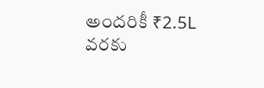అందరికీ ₹2.5L వరకు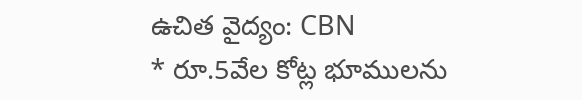ఉచిత వైద్యం: CBN
* రూ.5వేల కోట్ల భూములను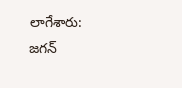లాగేశారు: జగన్